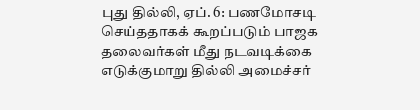புது தில்லி, ஏப். 6: பணமோசடி செய்ததாகக் கூறப்படும் பாஜக தலைவர்கள் மீது நடவடிக்கை எடுக்குமாறு தில்லி அமைச்சர்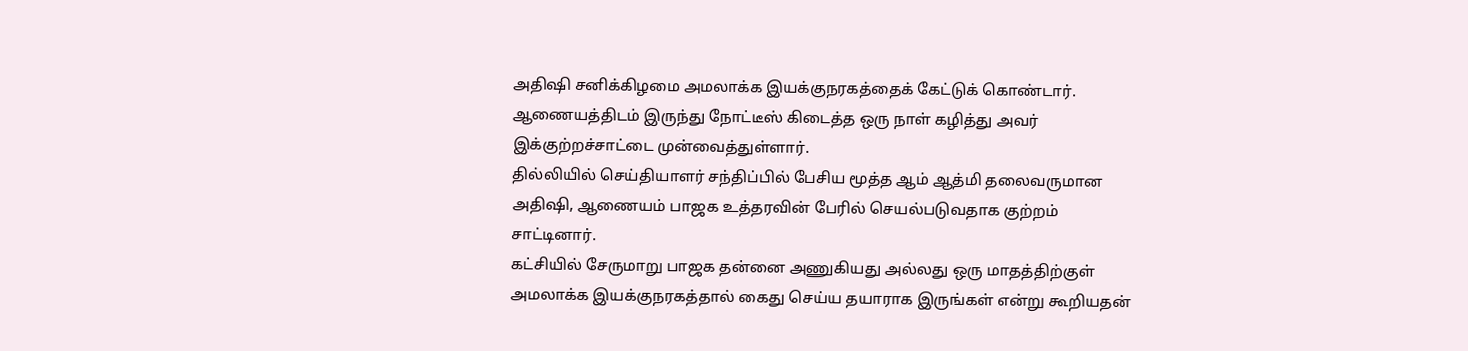அதிஷி சனிக்கிழமை அமலாக்க இயக்குநரகத்தைக் கேட்டுக் கொண்டார். ஆணையத்திடம் இருந்து நோட்டீஸ் கிடைத்த ஒரு நாள் கழித்து அவர் இக்குற்றச்சாட்டை முன்வைத்துள்ளார்.
தில்லியில் செய்தியாளர் சந்திப்பில் பேசிய மூத்த ஆம் ஆத்மி தலைவருமான அதிஷி, ஆணையம் பாஜக உத்தரவின் பேரில் செயல்படுவதாக குற்றம் சாட்டினார்.
கட்சியில் சேருமாறு பாஜக தன்னை அணுகியது அல்லது ஒரு மாதத்திற்குள் அமலாக்க இயக்குநரகத்தால் கைது செய்ய தயாராக இருங்கள் என்று கூறியதன்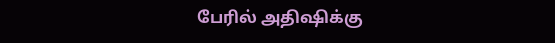பேரில் அதிஷிக்கு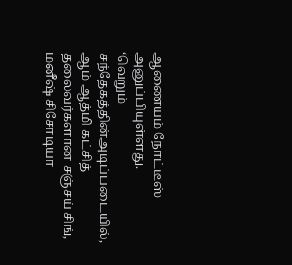ஆணையம் நோட்டீஸ் அனுப்பியுள்ளது.
‘வெறும் சந்தேகத்தின்அடிப்படையில், ஆம் ஆத்மி கட்சித் தலைவர்களான சஞ்சய் சிங், மனீஷ் சிசோடியா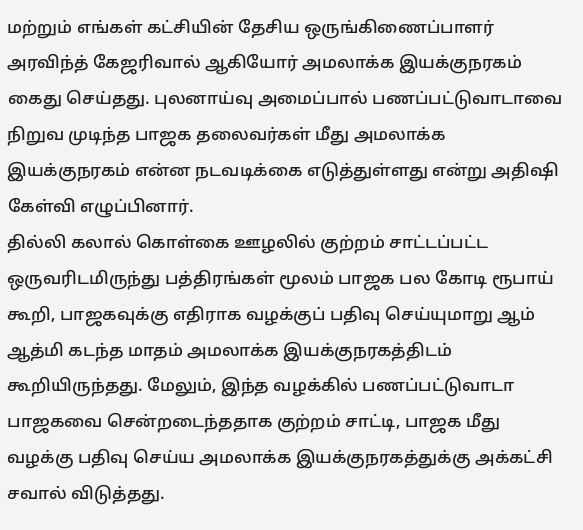மற்றும் எங்கள் கட்சியின் தேசிய ஒருங்கிணைப்பாளர் அரவிந்த் கேஜரிவால் ஆகியோர் அமலாக்க இயக்குநரகம் கைது செய்தது. புலனாய்வு அமைப்பால் பணப்பட்டுவாடாவை நிறுவ முடிந்த பாஜக தலைவர்கள் மீது அமலாக்க இயக்குநரகம் என்ன நடவடிக்கை எடுத்துள்ளது என்று அதிஷி கேள்வி எழுப்பினார்.
தில்லி கலால் கொள்கை ஊழலில் குற்றம் சாட்டப்பட்ட ஒருவரிடமிருந்து பத்திரங்கள் மூலம் பாஜக பல கோடி ரூபாய் கூறி, பாஜகவுக்கு எதிராக வழக்குப் பதிவு செய்யுமாறு ஆம் ஆத்மி கடந்த மாதம் அமலாக்க இயக்குநரகத்திடம் கூறியிருந்தது. மேலும், இந்த வழக்கில் பணப்பட்டுவாடா பாஜகவை சென்றடைந்ததாக குற்றம் சாட்டி, பாஜக மீது வழக்கு பதிவு செய்ய அமலாக்க இயக்குநரகத்துக்கு அக்கட்சி சவால் விடுத்தது.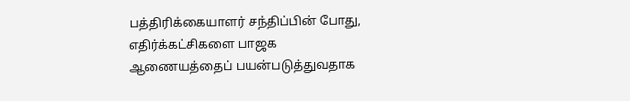பத்திரிக்கையாளர் சந்திப்பின் போது, எதிர்க்கட்சிகளை பாஜக ஆணையத்தைப் பயன்படுத்துவதாக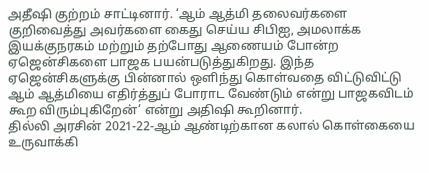அதீஷி குற்றம் சாட்டினார். ‘ஆம் ஆத்மி தலைவர்களை குறிவைத்து அவர்களை கைது செய்ய சிபிஐ, அமலாக்க இயக்குநரகம் மற்றும் தற்போது ஆணையம் போன்ற ஏஜென்சிகளை பாஜக பயன்படுத்துகிறது. இந்த ஏஜென்சிகளுக்கு பின்னால் ஒளிந்து கொள்வதை விட்டுவிட்டு ஆம் ஆத்மியை எதிர்த்துப் போராட வேண்டும் என்று பாஜகவிடம் கூற விரும்புகிறேன்’ என்று அதிஷி கூறினார்.
தில்லி அரசின் 2021-22-ஆம் ஆண்டிற்கான கலால் கொள்கையை உருவாக்கி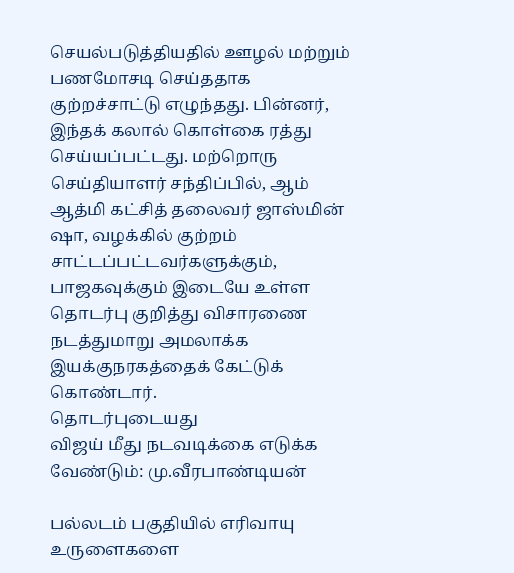செயல்படுத்தியதில் ஊழல் மற்றும் பணமோசடி செய்ததாக குற்றச்சாட்டு எழுந்தது. பின்னர், இந்தக் கலால் கொள்கை ரத்து செய்யப்பட்டது. மற்றொரு செய்தியாளர் சந்திப்பில், ஆம் ஆத்மி கட்சித் தலைவர் ஜாஸ்மின் ஷா, வழக்கில் குற்றம் சாட்டப்பட்டவர்களுக்கும், பாஜகவுக்கும் இடையே உள்ள தொடர்பு குறித்து விசாரணை நடத்துமாறு அமலாக்க இயக்குநரகத்தைக் கேட்டுக் கொண்டார்.
தொடர்புடையது
விஜய் மீது நடவடிக்கை எடுக்க வேண்டும்: மு.வீரபாண்டியன்

பல்லடம் பகுதியில் எரிவாயு உருளைகளை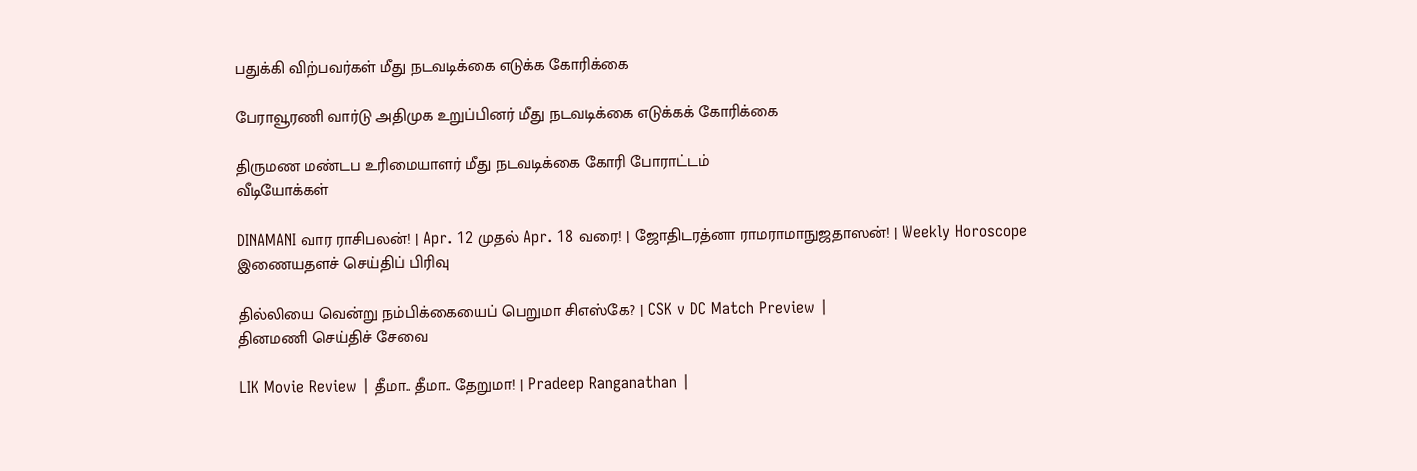பதுக்கி விற்பவர்கள் மீது நடவடிக்கை எடுக்க கோரிக்கை

பேராவூரணி வார்டு அதிமுக உறுப்பினர் மீது நடவடிக்கை எடுக்கக் கோரிக்கை

திருமண மண்டப உரிமையாளர் மீது நடவடிக்கை கோரி போராட்டம்
வீடியோக்கள்

DINAMANI வார ராசிபலன்! | Apr. 12 முதல் Apr. 18 வரை! | ஜோதிடரத்னா ராமராமாநுஜதாஸன்! | Weekly Horoscope
இணையதளச் செய்திப் பிரிவு

தில்லியை வென்று நம்பிக்கையைப் பெறுமா சிஎஸ்கே? | CSK v DC Match Preview |
தினமணி செய்திச் சேவை

LIK Movie Review | தீமா.. தீமா.. தேறுமா! | Pradeep Ranganathan |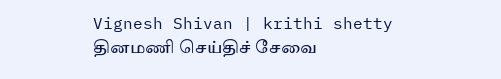Vignesh Shivan | krithi shetty
தினமணி செய்திச் சேவை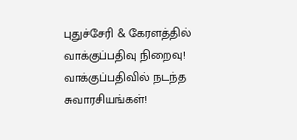புதுச்சேரி & கேரளத்தில் வாக்குப்பதிவு நிறைவு! வாக்குப்பதிவில் நடந்த சுவாரசியங்கள்!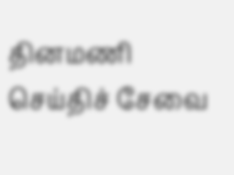தினமணி செய்திச் சேவை